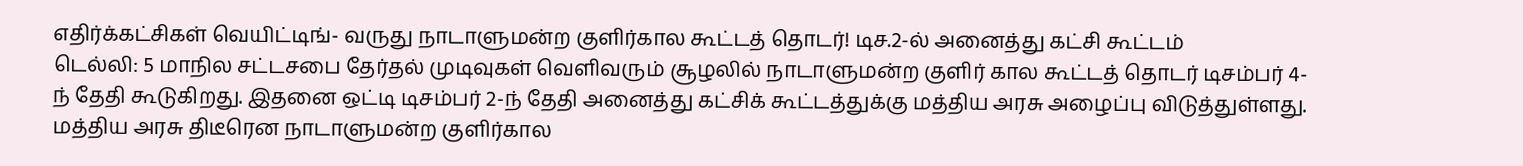எதிர்க்கட்சிகள் வெயிட்டிங்- வருது நாடாளுமன்ற குளிர்கால கூட்டத் தொடர்! டிச.2-ல் அனைத்து கட்சி கூட்டம்
டெல்லி: 5 மாநில சட்டசபை தேர்தல் முடிவுகள் வெளிவரும் சூழலில் நாடாளுமன்ற குளிர் கால கூட்டத் தொடர் டிசம்பர் 4-ந் தேதி கூடுகிறது. இதனை ஒட்டி டிசம்பர் 2-ந் தேதி அனைத்து கட்சிக் கூட்டத்துக்கு மத்திய அரசு அழைப்பு விடுத்துள்ளது.
மத்திய அரசு திடீரென நாடாளுமன்ற குளிர்கால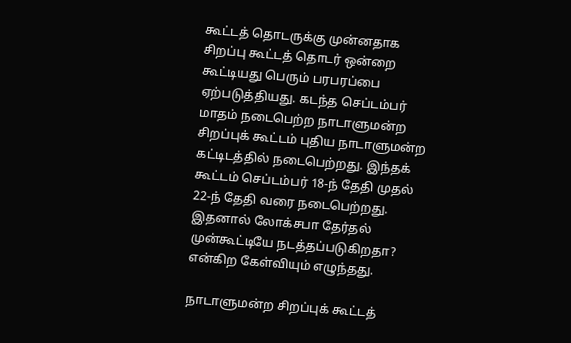கூட்டத் தொடருக்கு முன்னதாக சிறப்பு கூட்டத் தொடர் ஒன்றை கூட்டியது பெரும் பரபரப்பை ஏற்படுத்தியது. கடந்த செப்டம்பர் மாதம் நடைபெற்ற நாடாளுமன்ற சிறப்புக் கூட்டம் புதிய நாடாளுமன்ற கட்டிடத்தில் நடைபெற்றது. இந்தக் கூட்டம் செப்டம்பர் 18-ந் தேதி முதல் 22-ந் தேதி வரை நடைபெற்றது. இதனால் லோக்சபா தேர்தல் முன்கூட்டியே நடத்தப்படுகிறதா? என்கிற கேள்வியும் எழுந்தது.

நாடாளுமன்ற சிறப்புக் கூட்டத்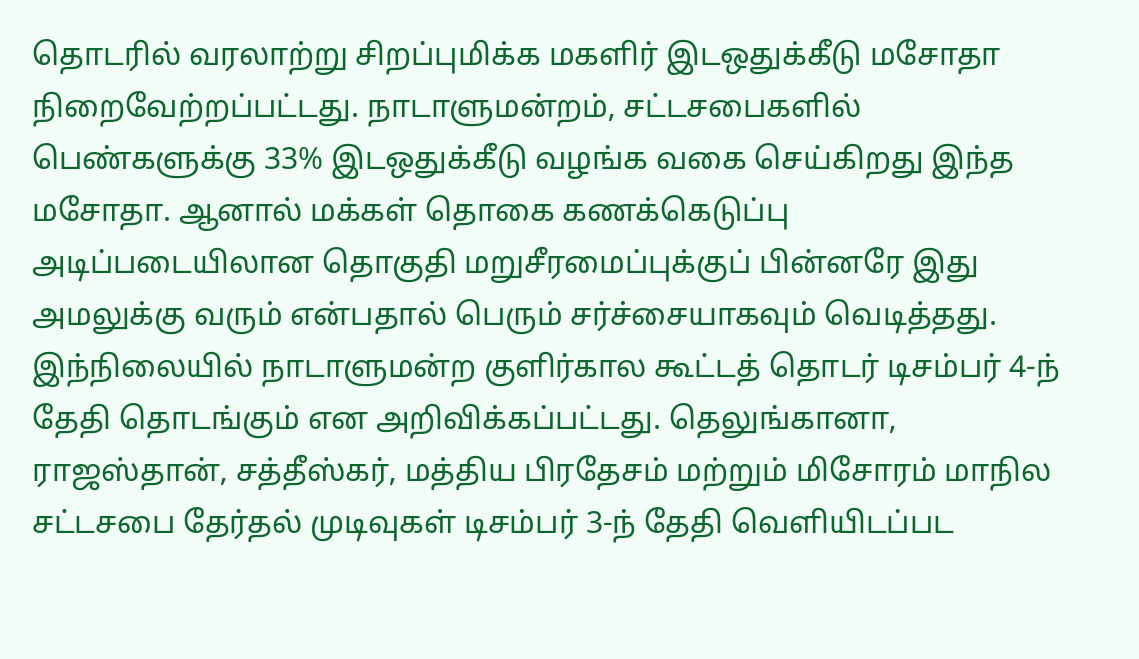தொடரில் வரலாற்று சிறப்புமிக்க மகளிர் இடஒதுக்கீடு மசோதா நிறைவேற்றப்பட்டது. நாடாளுமன்றம், சட்டசபைகளில் பெண்களுக்கு 33% இடஒதுக்கீடு வழங்க வகை செய்கிறது இந்த மசோதா. ஆனால் மக்கள் தொகை கணக்கெடுப்பு அடிப்படையிலான தொகுதி மறுசீரமைப்புக்குப் பின்னரே இது அமலுக்கு வரும் என்பதால் பெரும் சர்ச்சையாகவும் வெடித்தது.
இந்நிலையில் நாடாளுமன்ற குளிர்கால கூட்டத் தொடர் டிசம்பர் 4-ந் தேதி தொடங்கும் என அறிவிக்கப்பட்டது. தெலுங்கானா, ராஜஸ்தான், சத்தீஸ்கர், மத்திய பிரதேசம் மற்றும் மிசோரம் மாநில சட்டசபை தேர்தல் முடிவுகள் டிசம்பர் 3-ந் தேதி வெளியிடப்பட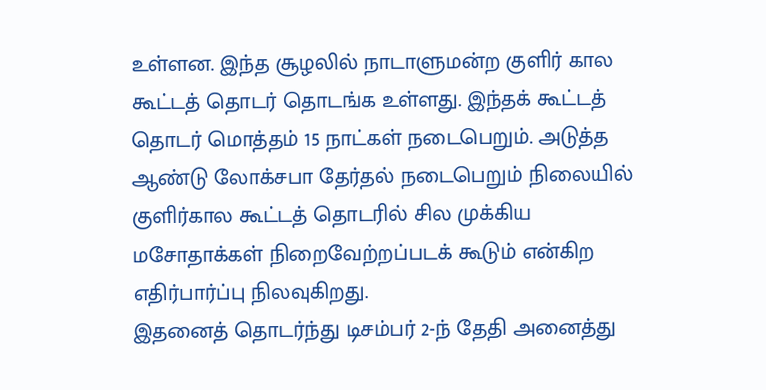உள்ளன. இந்த சூழலில் நாடாளுமன்ற குளிர் கால கூட்டத் தொடர் தொடங்க உள்ளது. இந்தக் கூட்டத் தொடர் மொத்தம் 15 நாட்கள் நடைபெறும். அடுத்த ஆண்டு லோக்சபா தேர்தல் நடைபெறும் நிலையில் குளிர்கால கூட்டத் தொடரில் சில முக்கிய மசோதாக்கள் நிறைவேற்றப்படக் கூடும் என்கிற எதிர்பார்ப்பு நிலவுகிறது.
இதனைத் தொடர்ந்து டிசம்பர் 2-ந் தேதி அனைத்து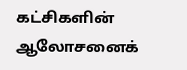கட்சிகளின் ஆலோசனைக்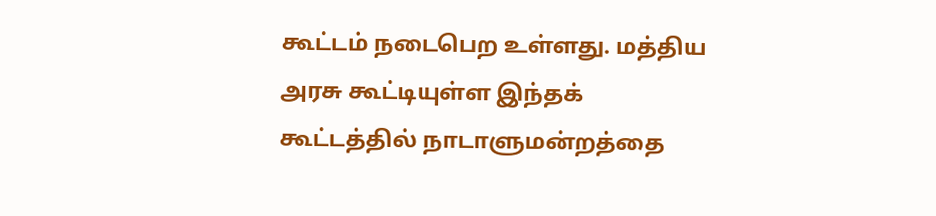கூட்டம் நடைபெற உள்ளது. மத்திய அரசு கூட்டியுள்ள இந்தக் கூட்டத்தில் நாடாளுமன்றத்தை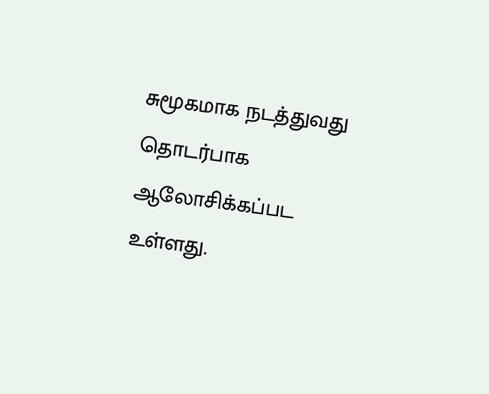சுமூகமாக நடத்துவது தொடர்பாக ஆலோசிக்கப்பட உள்ளது.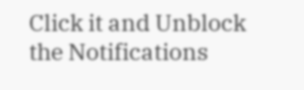Click it and Unblock the Notifications